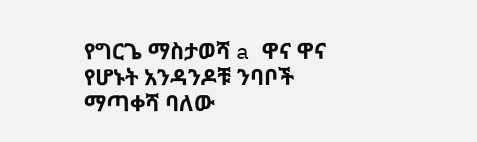የግርጌ ማስታወሻ a ዋና ዋና የሆኑት አንዳንዶቹ ንባቦች ማጣቀሻ ባለው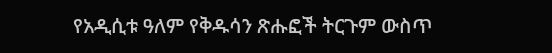የአዲሲቱ ዓለም የቅዱሳን ጽሑፎች ትርጉም ውስጥ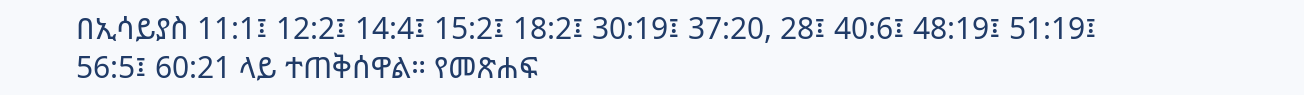በኢሳይያስ 11:1፤ 12:2፤ 14:4፤ 15:2፤ 18:2፤ 30:19፤ 37:20, 28፤ 40:6፤ 48:19፤ 51:19፤ 56:5፤ 60:21 ላይ ተጠቅሰዋል። የመጽሐፍ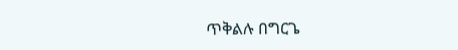ጥቅልሉ በግርጌ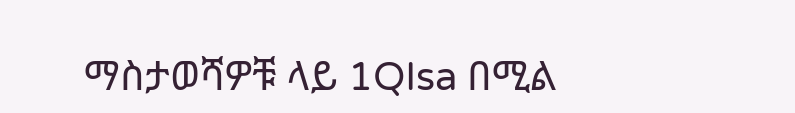ማስታወሻዎቹ ላይ 1QIsa በሚል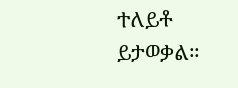ተለይቶ ይታወቃል።